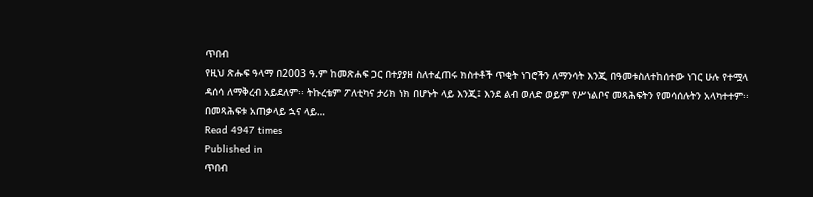ጥበብ
የዚህ ጽሑፍ ዓላማ በ2003 ዓ.ም ከመጽሐፍ ጋር በተያያዘ ስለተፈጠሩ ክስተቶች ጥቂት ነገሮችን ለማንሳት እንጂ በዓመቱስለተከሰተው ነገር ሁሉ የተሟላ ዳሰሳ ለማቅረብ አይደለም፡፡ ትኩረቴም ፖለቲካና ታሪክ ነክ በሆኑት ላይ እንጂ፤ እንደ ልብ ወለድ ወይም የሥነልቦና መጻሕፍትን የመሳሰሉትን አላካተተም፡፡ በመጻሕፍቱ አጠቃላይ ኋና ላይ…
Read 4947 times
Published in
ጥበብ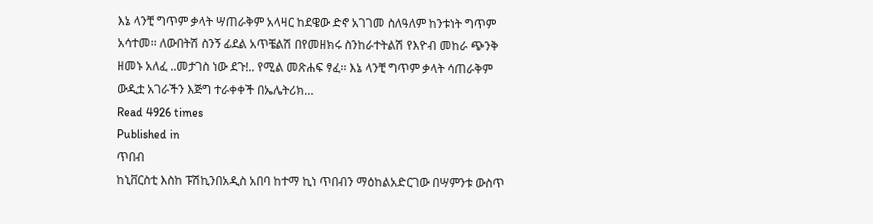እኔ ላንቺ ግጥም ቃላት ሣጠራቅም አላዛር ከደዌው ድኖ አገገመ ስለዓለም ከንቱነት ግጥም አሳተመ፡፡ ለውበትሽ ስንኝ ፊደል አጥቼልሽ በየመዘክሩ ስንከራተትልሽ የእዮብ መከራ ጭንቅ ዘመኑ አለፈ ..መታገስ ነው ደጉ!.. የሚል መጽሐፍ ፃፈ፡፡ እኔ ላንቺ ግጥም ቃላት ሳጠራቅም ውዲቷ አገራችን እጅግ ተራቀቀች በኤሌትሪክ…
Read 4926 times
Published in
ጥበብ
ከኒቨርስቲ እስከ ፑሽኪንበአዲስ አበባ ከተማ ኪነ ጥበብን ማዕከልአድርገው በሣምንቱ ውስጥ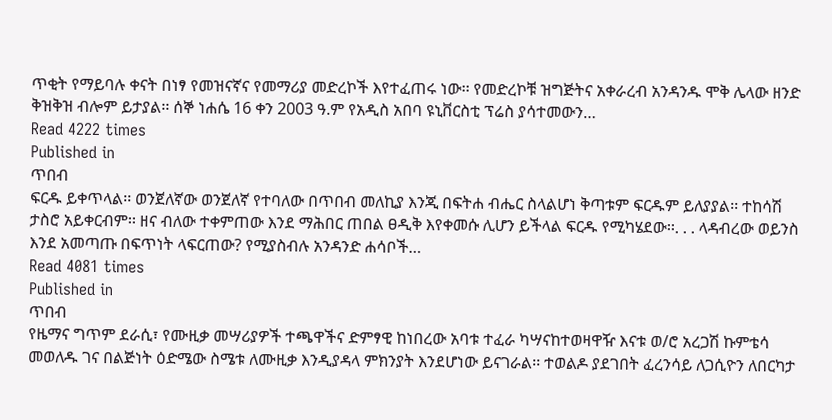ጥቂት የማይባሉ ቀናት በነፃ የመዝናኛና የመማሪያ መድረኮች እየተፈጠሩ ነው፡፡ የመድረኮቹ ዝግጅትና አቀራረብ አንዳንዱ ሞቅ ሌላው ዘንድ ቅዝቅዝ ብሎም ይታያል፡፡ ሰኞ ነሐሴ 16 ቀን 2003 ዓ.ም የአዲስ አበባ ዩኒቨርስቲ ፕሬስ ያሳተመውን…
Read 4222 times
Published in
ጥበብ
ፍርዱ ይቀጥላል፡፡ ወንጀለኛው ወንጀለኛ የተባለው በጥበብ መለኪያ እንጂ በፍትሐ ብሔር ስላልሆነ ቅጣቱም ፍርዱም ይለያያል፡፡ ተከሳሽ ታስሮ አይቀርብም፡፡ ዘና ብለው ተቀምጠው እንደ ማሕበር ጠበል ፀዲቅ እየቀመሱ ሊሆን ይችላል ፍርዱ የሚካሄደው፡፡. . . ላዳብረው ወይንስ እንደ አመጣጡ በፍጥነት ላፍርጠው? የሚያስብሉ አንዳንድ ሐሳቦች…
Read 4081 times
Published in
ጥበብ
የዜማና ግጥም ደራሲ፣ የሙዚቃ መሣሪያዎች ተጫዋችና ድምፃዊ ከነበረው አባቱ ተፈራ ካሣናከተወዛዋዥ እናቱ ወ/ሮ አረጋሽ ኩምቴሳ መወለዱ ገና በልጅነት ዕድሜው ስሜቱ ለሙዚቃ እንዲያዳላ ምክንያት እንደሆነው ይናገራል፡፡ ተወልዶ ያደገበት ፈረንሳይ ለጋሲዮን ለበርካታ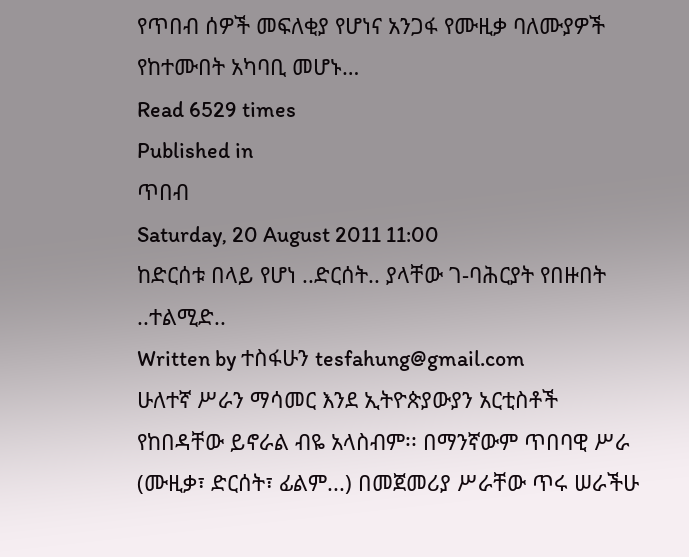የጥበብ ሰዎች መፍለቂያ የሆነና አንጋፋ የሙዚቃ ባለሙያዎች የከተሙበት አካባቢ መሆኑ…
Read 6529 times
Published in
ጥበብ
Saturday, 20 August 2011 11:00
ከድርሰቱ በላይ የሆነ ..ድርሰት.. ያላቸው ገ-ባሕርያት የበዙበት ..ተልሚድ..
Written by ተስፋሁን tesfahung@gmail.com
ሁለተኛ ሥራን ማሳመር እንደ ኢትዮጵያውያን አርቲስቶች የከበዳቸው ይኖራል ብዬ አላስብም፡፡ በማንኛውም ጥበባዊ ሥራ (ሙዚቃ፣ ድርሰት፣ ፊልም...) በመጀመሪያ ሥራቸው ጥሩ ሠራችሁ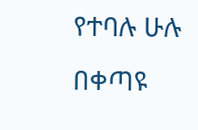የተባሉ ሁሉ በቀጣዩ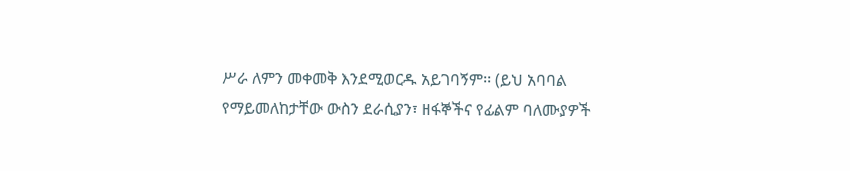ሥራ ለምን መቀመቅ እንደሚወርዱ አይገባኝም፡፡ (ይህ አባባል የማይመለከታቸው ውስን ደራሲያን፣ ዘፋኞችና የፊልም ባለሙያዎች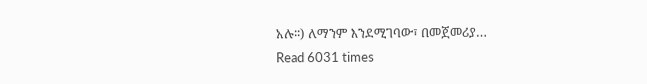አሉ፡፡) ለማንም እንደሚገባው፣ በመጀመሪያ…
Read 6031 times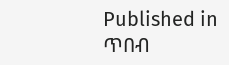Published in
ጥበብ